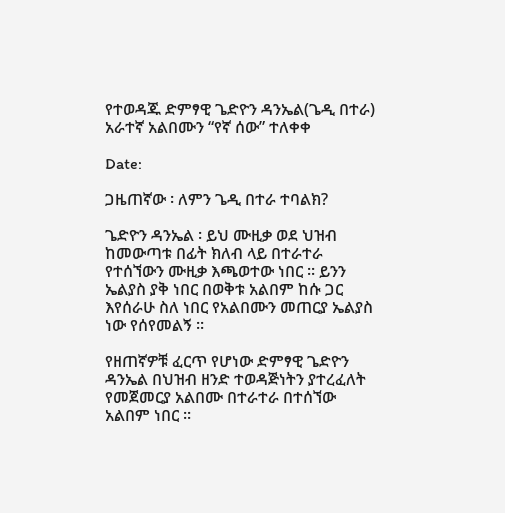የተወዳጁ ድምፃዊ ጌድዮን ዳንኤል(ጌዲ በተራ) አራተኛ አልበሙን “የኛ ሰው” ተለቀቀ

Date:

ጋዜጠኛው ፡ ለምን ጌዲ በተራ ተባልክ?

ጌድዮን ዳንኤል ፡ ይህ ሙዚቃ ወደ ህዝብ ከመውጣቱ በፊት ክለብ ላይ በተራተራ የተሰኘውን ሙዚቃ እጫወተው ነበር ፡፡ ይንን ኤልያስ ያቅ ነበር በወቅቱ አልበም ከሱ ጋር እየሰራሁ ስለ ነበር የአልበሙን መጠርያ ኤልያስ ነው የሰየመልኝ ፡፡

የዘጠኛዎቹ ፈርጥ የሆነው ድምፃዊ ጌድዮን ዳንኤል በህዝብ ዘንድ ተወዳጅነትን ያተረፈለት የመጀመርያ አልበሙ በተራተራ በተሰኘው አልበም ነበር ፡፡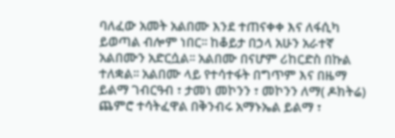ባለፈው አመት አልበሙ እንደ ተጠናቀቀ እና ለፋሲካ ይወጣል ብሎም ነበር፡፡ ከቆይታ በኃላ አሁን አራተኛ አልበሙን አድርሷል፡፡ አልበሙ በናሆም ሪከርድስ በኩል ተለቋል፡፡ አልበሙ ላይ የተሳተፋት በግጥም እና በዜማ  ይልማ ገብርዓብ ፣ ታመነ መኮንን ፣ መኮንን ለማ( ዶክትሬ) ጨምሮ ተሳትፈዋል በቅንብሩ አማኑኤል ይልማ ፣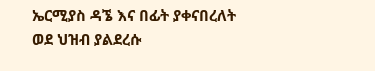ኤርሚያስ ዳኜ እና በፊት ያቀናበረለት ወደ ህዝብ ያልደረሱ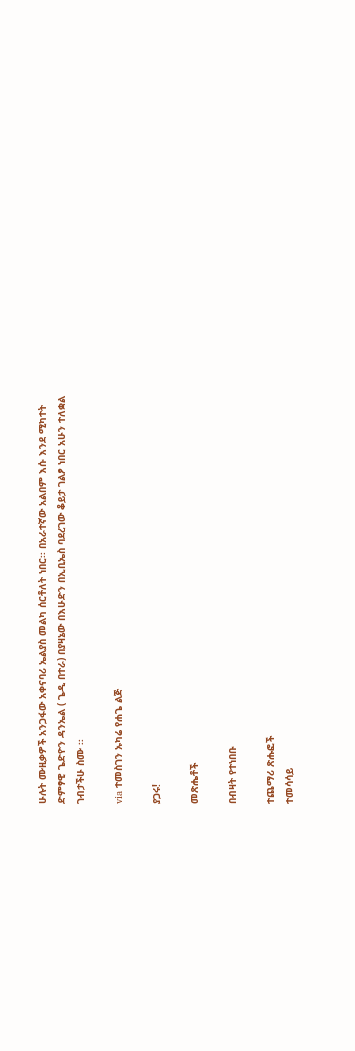ሁሉት ሙዚቃዎች አንጋፋው አቀናባሪ ኤልያስ መልካ ሰርቶለት ነበር፡፡ በአራተኛው አልበም እሱ እንደ ሚካተት ድምፃዊ ጌድዮን ዳንኤል ( ጌዲ በተራ) በያዛኔው በእሁድን በኢቢኤስ ባደረገው ቆይታ ገልፆ ነበር አሁን ተለቋል ገብታችሁ ስሙ ፡፡

via ተመስገን ኡካሬ የሐጌ ልጅ

ያጋሩ!

መጽሔቶች

በብዛት የተነበቡ

ተጨማሪ ጽሑፎች
ተመሳሳይ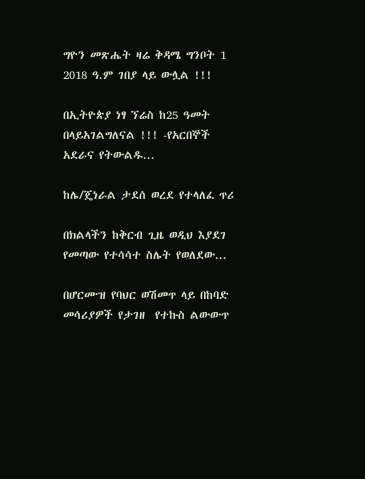ግዮን መጽሔት ዛሬ ቅዳሜ ግንቦት 1 2018 ዓ.ም ገበያ ላይ ውሏል !!!

በኢትዮጵያ ነፃ ኘሬስ ከ25 ዓመት በላይአገልግለናል !!! -የአርበኞች አደራና የትውልዱ...

ከሌ/ጄነራል ታደሰ ወረደ የተላለፈ ጥሪ

በክልላችን ከቅርብ ጊዜ ወዲህ እያደገ የመጣው የተሳሳተ ስሌት የወለደው...

በሆርሙዝ የባህር ወሽመጥ ላይ በከባድ መሳሪያዎች የታገዘ  የተኩስ ልውውጥ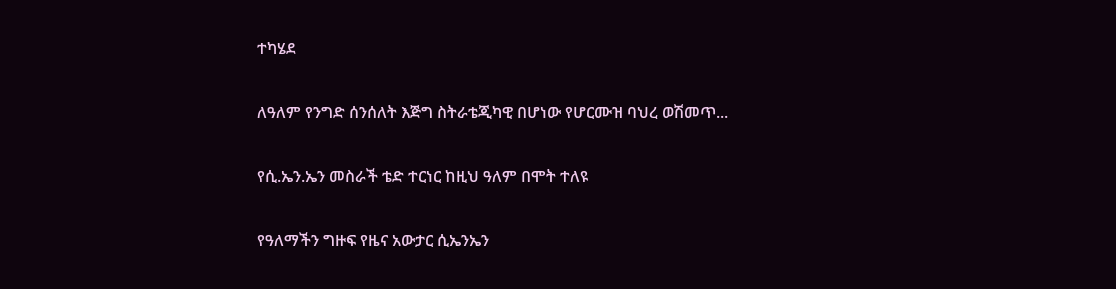ተካሄደ

ለዓለም የንግድ ሰንሰለት እጅግ ስትራቴጂካዊ በሆነው የሆርሙዝ ባህረ ወሽመጥ...

የሲ.ኤን.ኤን መስራች ቴድ ተርነር ከዚህ ዓለም በሞት ተለዩ

የዓለማችን ግዙፍ የዜና አውታር ሲኤንኤን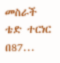መስራች ቴድ ተርነር በ87...